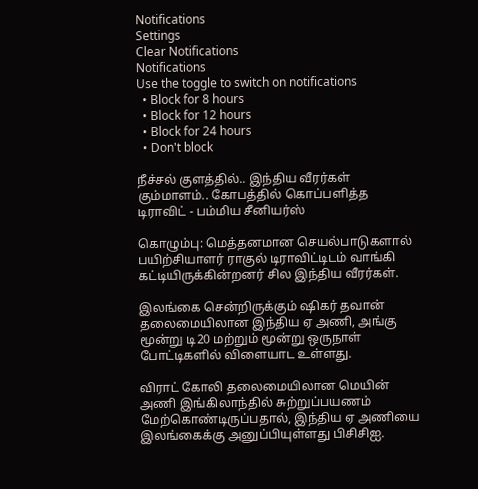Notifications
Settings
Clear Notifications
Notifications
Use the toggle to switch on notifications
  • Block for 8 hours
  • Block for 12 hours
  • Block for 24 hours
  • Don't block

நீச்சல் குளத்தில்.. இந்திய வீரர்கள் கும்மாளம்.. கோபத்தில் கொப்பளித்த டிராவிட் - பம்மிய சீனியர்ஸ்

கொழும்பு: மெத்தனமான செயல்பாடுகளால் பயிற்சியாளர் ராகுல் டிராவிட்டிடம் வாங்கி கட்டியிருக்கின்றனர் சில இந்திய வீரர்கள்.

இலங்கை சென்றிருக்கும் ஷிகர் தவான் தலைமையிலான இந்திய ஏ அணி, அங்கு மூன்று டி20 மற்றும் மூன்று ஒருநாள் போட்டிகளில் விளையாட உள்ளது.

விராட் கோலி தலைமையிலான மெயின் அணி இங்கிலாந்தில் சுற்றுப்பயணம் மேற்கொண்டிருப்பதால், இந்திய ஏ அணியை இலங்கைக்கு அனுப்பியுள்ளது பிசிசிஐ.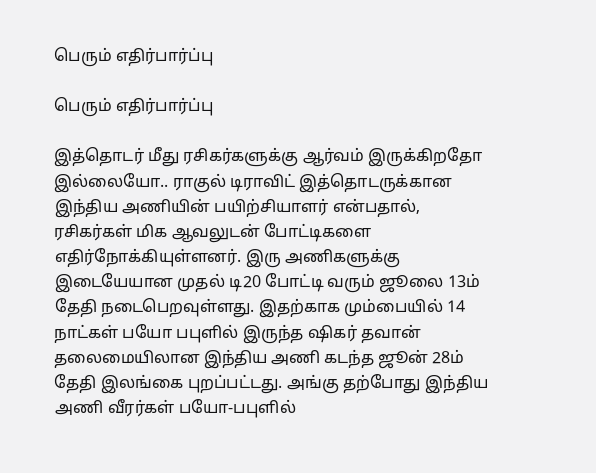பெரும் எதிர்பார்ப்பு

பெரும் எதிர்பார்ப்பு

இத்தொடர் மீது ரசிகர்களுக்கு ஆர்வம் இருக்கிறதோ இல்லையோ.. ராகுல் டிராவிட் இத்தொடருக்கான இந்திய அணியின் பயிற்சியாளர் என்பதால், ரசிகர்கள் மிக ஆவலுடன் போட்டிகளை எதிர்நோக்கியுள்ளனர். இரு அணிகளுக்கு இடையேயான முதல் டி20 போட்டி வரும் ஜூலை 13ம் தேதி நடைபெறவுள்ளது. இதற்காக மும்பையில் 14 நாட்கள் பயோ பபுளில் இருந்த ஷிகர் தவான் தலைமையிலான இந்திய அணி கடந்த ஜூன் 28ம் தேதி இலங்கை புறப்பட்டது. அங்கு தற்போது இந்திய அணி வீரர்கள் பயோ-பபுளில்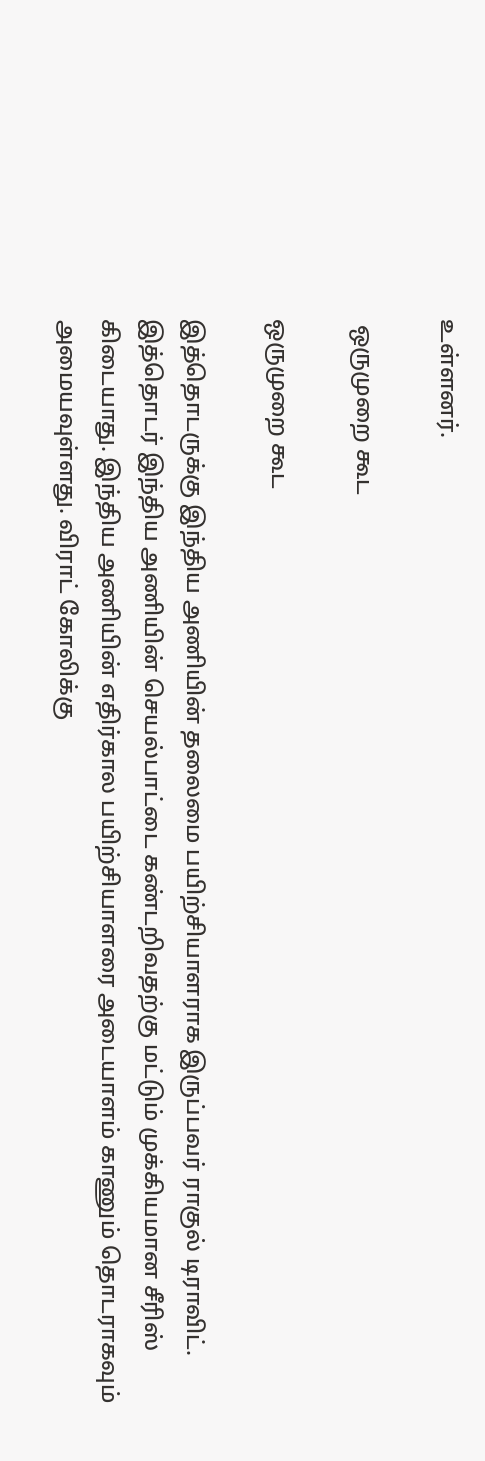உள்ளனர்.

 ஒருமுறை கூட

ஒருமுறை கூட

இத்தொடருக்கு இந்திய அணியின் தலைமை பயிற்சியாளராக இருப்பவர் ராகுல் டிராவிட். இத்தொடர் இந்திய அணியின் செயல்பாட்டை கண்டறிவதற்கு மட்டும் முக்கியமான சீரிஸ் கிடையாது. இந்திய அணியின் எதிர்கால பயிற்சியாளரை அடையாளம் காணும் தொடராகவும் அமையவுள்ளது. விராட் கோலிக்கு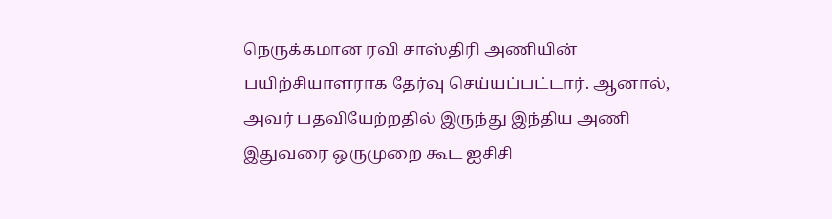நெருக்கமான ரவி சாஸ்திரி அணியின் பயிற்சியாளராக தேர்வு செய்யப்பட்டார். ஆனால், அவர் பதவியேற்றதில் இருந்து இந்திய அணி இதுவரை ஒருமுறை கூட ஐசிசி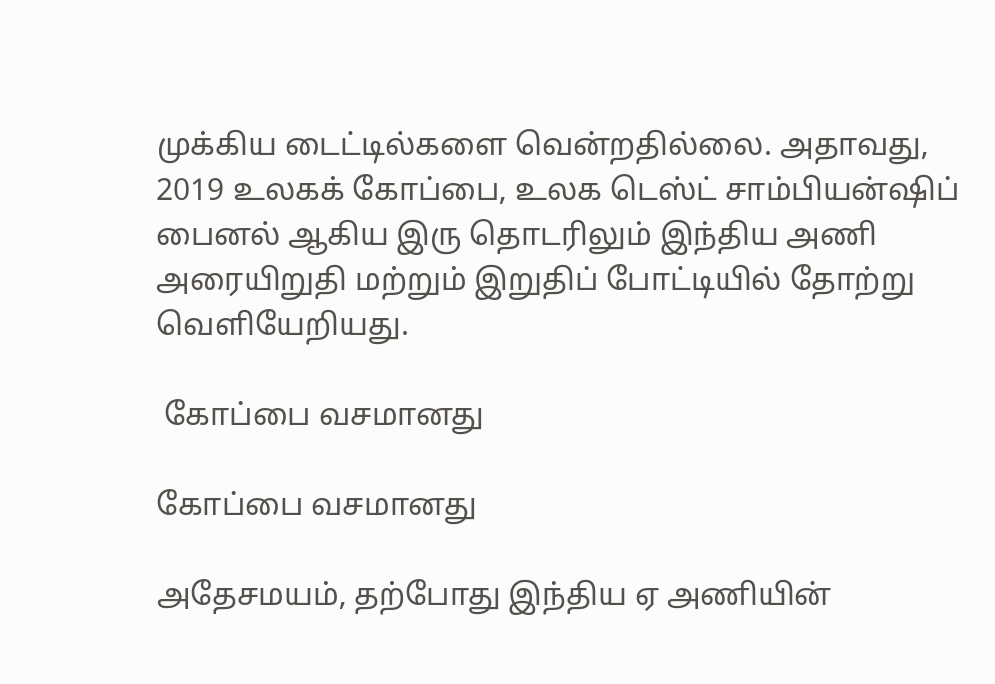முக்கிய டைட்டில்களை வென்றதில்லை. அதாவது, 2019 உலகக் கோப்பை, உலக டெஸ்ட் சாம்பியன்ஷிப் பைனல் ஆகிய இரு தொடரிலும் இந்திய அணி அரையிறுதி மற்றும் இறுதிப் போட்டியில் தோற்று வெளியேறியது.

 கோப்பை வசமானது

கோப்பை வசமானது

அதேசமயம், தற்போது இந்திய ஏ அணியின்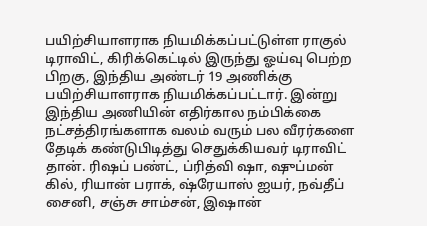பயிற்சியாளராக நியமிக்கப்பட்டுள்ள ராகுல் டிராவிட், கிரிக்கெட்டில் இருந்து ஓய்வு பெற்ற பிறகு, இந்திய அண்டர் 19 அணிக்கு பயிற்சியாளராக நியமிக்கப்பட்டார். இன்று இந்திய அணியின் எதிர்கால நம்பிக்கை நட்சத்திரங்களாக வலம் வரும் பல வீரர்களை தேடிக் கண்டுபிடித்து செதுக்கியவர் டிராவிட் தான். ரிஷப் பண்ட், ப்ரித்வி ஷா, ஷுப்மன் கில், ரியான் பராக், ஷ்ரேயாஸ் ஐயர், நவ்தீப் சைனி, சஞ்சு சாம்சன், இஷான்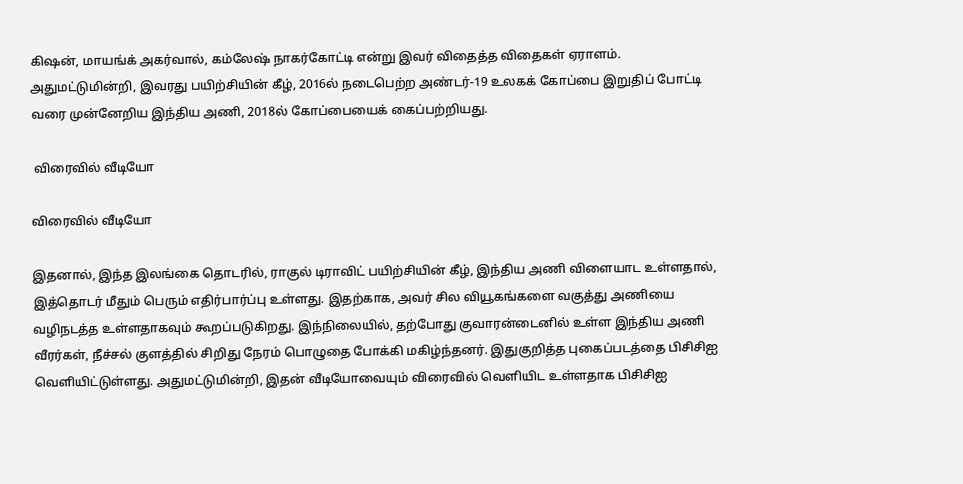கிஷன், மாயங்க் அகர்வால், கம்லேஷ் நாகர்கோட்டி என்று இவர் விதைத்த விதைகள் ஏராளம். அதுமட்டுமின்றி, இவரது பயிற்சியின் கீழ், 2016ல் நடைபெற்ற அண்டர்-19 உலகக் கோப்பை இறுதிப் போட்டி வரை முன்னேறிய இந்திய அணி, 2018ல் கோப்பையைக் கைப்பற்றியது.

 விரைவில் வீடியோ

விரைவில் வீடியோ

இதனால், இந்த இலங்கை தொடரில், ராகுல் டிராவிட் பயிற்சியின் கீழ், இந்திய அணி விளையாட உள்ளதால், இத்தொடர் மீதும் பெரும் எதிர்பார்ப்பு உள்ளது. இதற்காக, அவர் சில வியூகங்களை வகுத்து அணியை வழிநடத்த உள்ளதாகவும் கூறப்படுகிறது. இந்நிலையில், தற்போது குவாரன்டைனில் உள்ள இந்திய அணி வீரர்கள், நீச்சல் குளத்தில் சிறிது நேரம் பொழுதை போக்கி மகிழ்ந்தனர். இதுகுறித்த புகைப்படத்தை பிசிசிஐ வெளியிட்டுள்ளது. அதுமட்டுமின்றி, இதன் வீடியோவையும் விரைவில் வெளியிட உள்ளதாக பிசிசிஐ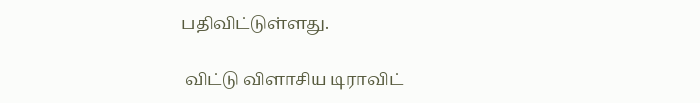பதிவிட்டுள்ளது.

 விட்டு விளாசிய டிராவிட்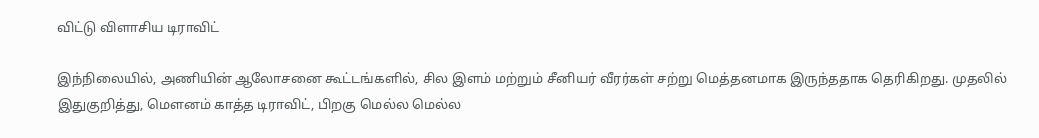விட்டு விளாசிய டிராவிட்

இந்நிலையில், அணியின் ஆலோசனை கூட்டங்களில், சில இளம் மற்றும் சீனியர் வீரர்கள் சற்று மெத்தனமாக இருந்ததாக தெரிகிறது. முதலில் இதுகுறித்து, மௌனம் காத்த டிராவிட், பிறகு மெல்ல மெல்ல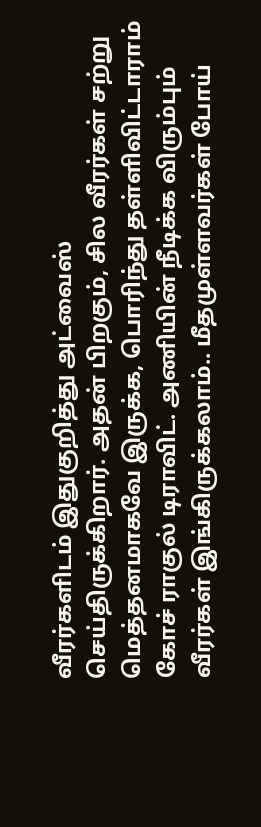வீரர்களிடம் இதுகுறித்து அட்வைஸ் செய்திருக்கிறார். அதன் பிறகும், சில வீரர்கள் சற்று மெத்தனமாகவே இருக்க, பொரிந்து தள்ளிவிட்டாராம் கோச் ராகுல் டிராவிட். அணியின் நீடிக்க விரும்பும் வீரர்கள் இங்கிருக்கலாம்.. மீதமுள்ளவர்கள் போய்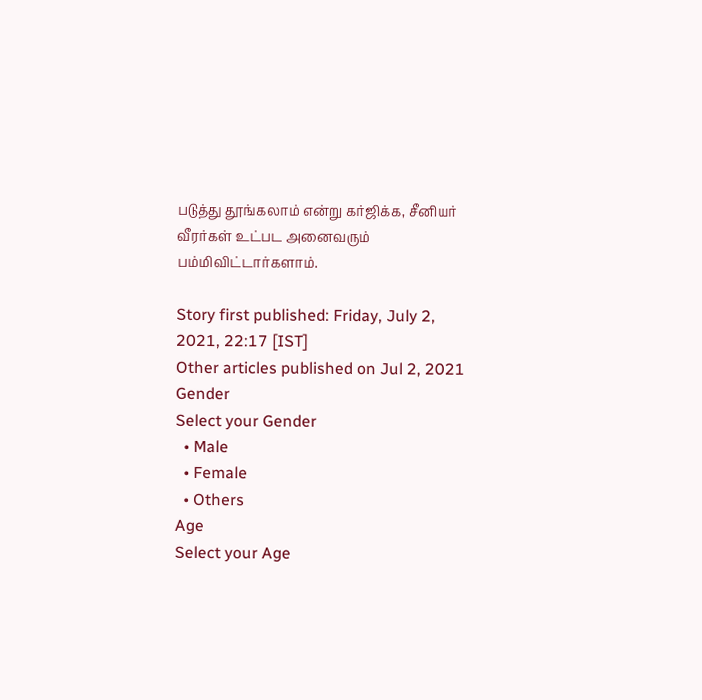படுத்து தூங்கலாம் என்று கர்ஜிக்க, சீனியர் வீரர்கள் உட்பட அனைவரும் பம்மிவிட்டார்களாம்.

Story first published: Friday, July 2, 2021, 22:17 [IST]
Other articles published on Jul 2, 2021
Gender
Select your Gender
  • Male
  • Female
  • Others
Age
Select your Age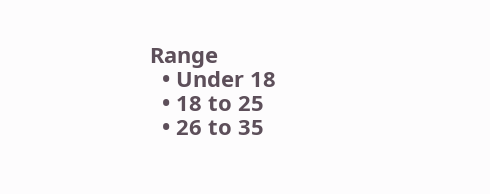Range
  • Under 18
  • 18 to 25
  • 26 to 35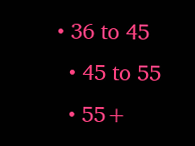• 36 to 45
  • 45 to 55
  • 55+